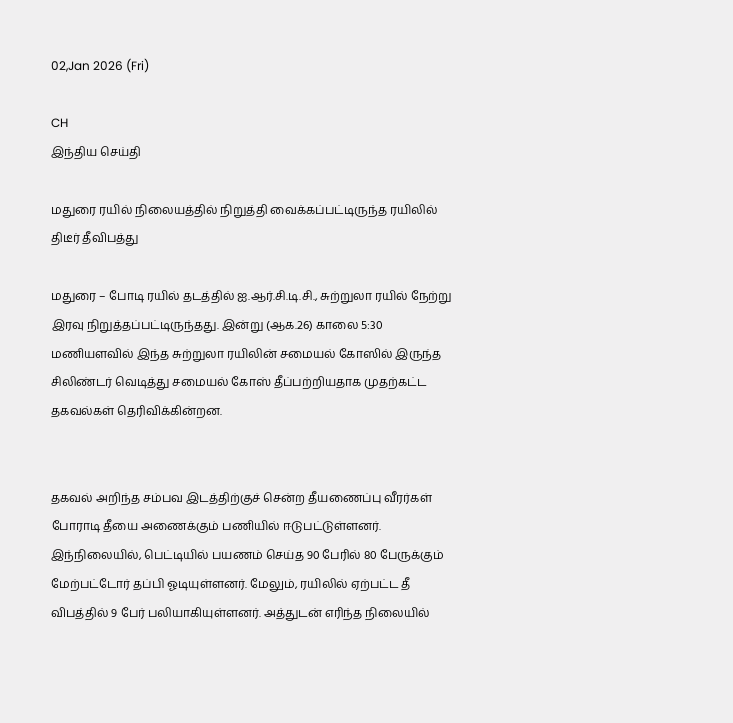02,Jan 2026 (Fri)

CH
இந்திய செய்தி

மதுரை ரயில் நிலையத்தில் நிறுத்தி வைக்கப்பட்டிருந்த ரயிலில் திடீர் தீவிபத்து

மதுரை – போடி ரயில் தடத்தில் ஐ.ஆர்.சி.டி.சி., சுற்றுலா ரயில் நேற்று இரவு நிறுத்தப்பட்டிருந்தது. இன்று (ஆக.26) காலை 5:30 மணியளவில் இந்த சுற்றுலா ரயிலின் சமையல் கோஸில் இருந்த சிலிண்டர் வெடித்து சமையல் கோஸ் தீப்பற்றியதாக முதற்கட்ட தகவல்கள் தெரிவிக்கின்றன.


தகவல் அறிந்த சம்பவ இடத்திற்குச் சென்ற தீயணைப்பு வீரர்கள் போராடி தீயை அணைக்கும் பணியில் ஈடுபட்டுள்ளனர். இந்நிலையில், பெட்டியில் பயணம் செய்த 90 பேரில் 80 பேருக்கும் மேற்பட்டோர் தப்பி ஓடியுள்ளனர். மேலும், ரயிலில் ஏற்பட்ட தீ விபத்தில் 9 பேர் பலியாகியுள்ளனர். அத்துடன் எரிந்த நிலையில்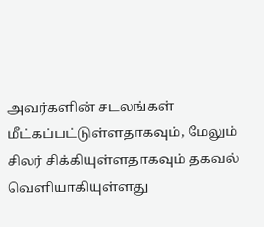அவர்களின் சடலங்கள் மீட்கப்பட்டுள்ளதாகவும், மேலும் சிலர் சிக்கியுள்ளதாகவும் தகவல் வெளியாகியுள்ளது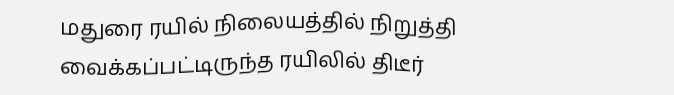மதுரை ரயில் நிலையத்தில் நிறுத்தி வைக்கப்பட்டிருந்த ரயிலில் திடீர்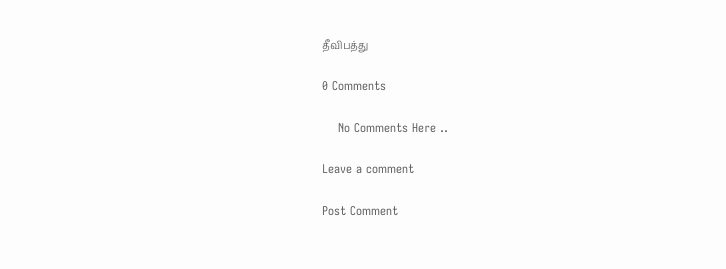தீவிபத்து

0 Comments

    No Comments Here ..

Leave a comment

Post Comment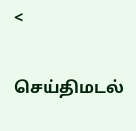<

செய்திமடல்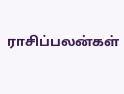ராசிப்பலன்கள்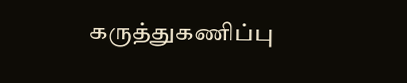கருத்துகணிப்பு